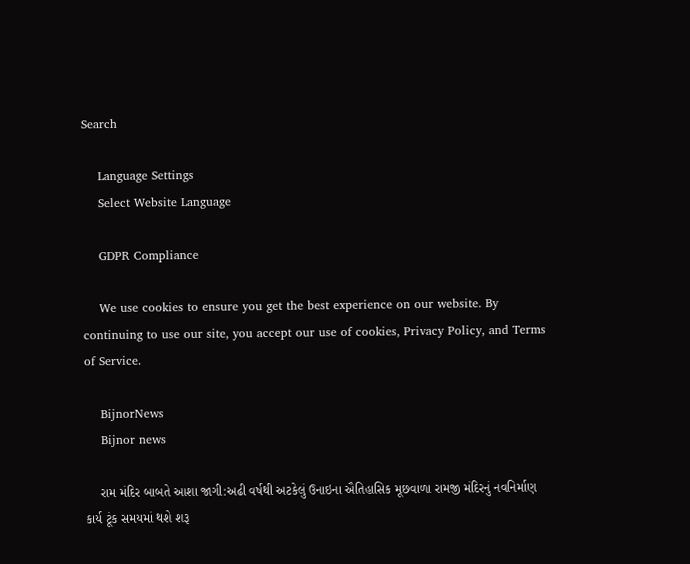Search

    Language Settings
    Select Website Language

    GDPR Compliance

    We use cookies to ensure you get the best experience on our website. By continuing to use our site, you accept our use of cookies, Privacy Policy, and Terms of Service.

    BijnorNews
    Bijnor news

    રામ મંદિર બાબતે આશા જાગી:અઢી વર્ષથી અટકેલું ઉનાઇના ઐતિહાસિક મૂછવાળા રામજી મંદિરનું નવનિર્માણ કાર્ય ટૂંક સમયમાં થશે શરૂ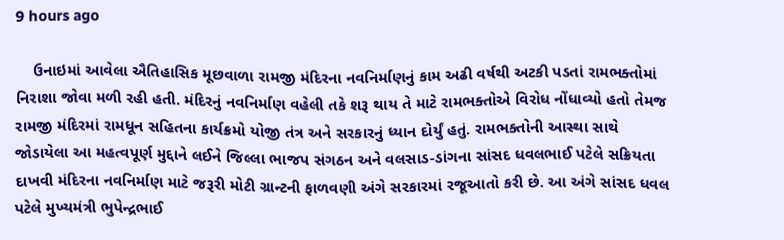9 hours ago

    ઉનાઇમાં આવેલા ઐતિહાસિક મૂછવાળા રામજી મંદિરના નવનિર્માણનું કામ અઢી વર્ષથી અટકી પડતાં રામભક્તોમાં નિરાશા જોવા મળી રહી હતી. મંદિરનું નવનિર્માણ વહેલી તકે શરૂ થાય તે માટે રામભક્તોએ વિરોધ નોંધાવ્યો હતો તેમજ રામજી મંદિરમાં રામધૂન સહિતના કાર્યક્રમો યોજી તંત્ર અને સરકારનું ધ્યાન દોર્યું હતું. રામભક્તોની આસ્થા સાથે જોડાયેલા આ મહત્વપૂર્ણ મુદ્દાને લઈને જિલ્લા ભાજપ સંગઠન અને વલસાડ-ડાંગના સાંસદ ધવલભાઈ પટેલે સક્રિયતા દાખવી મંદિરના નવનિર્માણ માટે જરૂરી મોટી ગ્રાન્ટની ફાળવણી અંગે સરકારમાં રજૂઆતો કરી છે. આ અંગે સાંસદ ધવલ પટેલે મુખ્યમંત્રી ભુપેન્દ્રભાઈ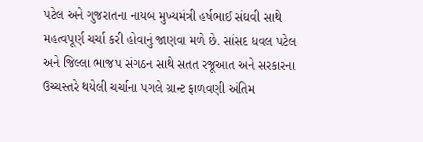પટેલ અને ગુજરાતના નાયબ મુખ્યમંત્રી હર્ષભાઈ સંઘવી સાથે મહત્વપૂર્ણ ચર્ચા કરી હોવાનું જાણવા મળે છે. સાંસદ ધવલ પટેલ અને જિલ્લા ભાજપ સંગઠન સાથે સતત રજૂઆત અને સરકારના ઉચ્ચસ્તરે થયેલી ચર્ચાના પગલે ગ્રાન્ટ ફાળવણી અંતિમ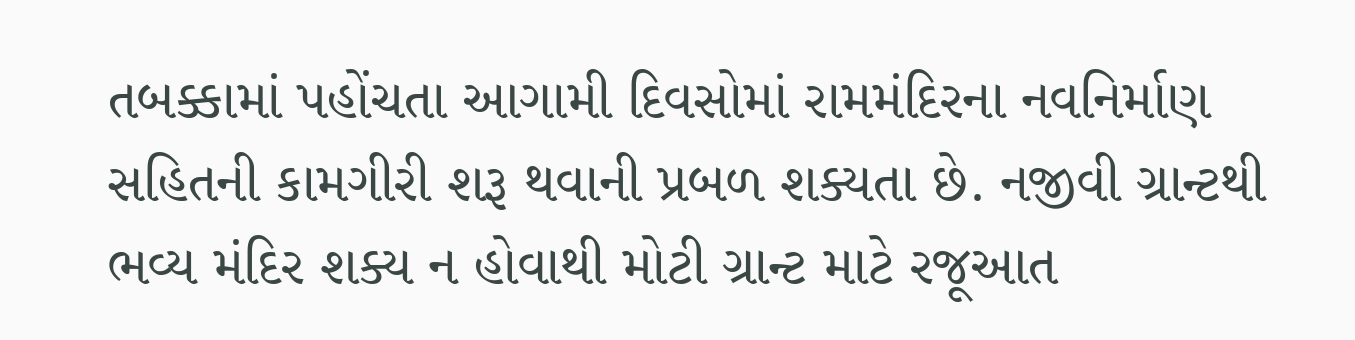તબક્કામાં પહોંચતા આગામી દિવસોમાં રામમંદિરના નવનિર્માણ સહિતની કામગીરી શરૂ થવાની પ્રબળ શક્યતા છે. નજીવી ગ્રાન્ટથી ભવ્ય મંદિર શક્ય ન હોવાથી મોટી ગ્રાન્ટ માટે રજૂઆત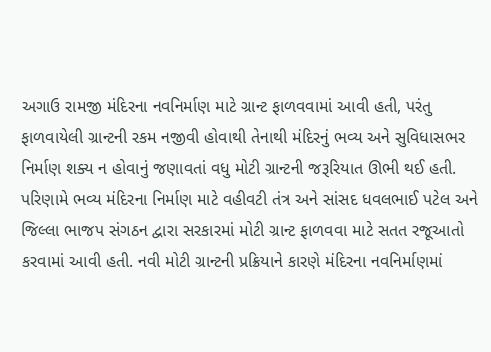અગાઉ રામજી મંદિરના નવનિર્માણ માટે ગ્રાન્ટ ફાળવવામાં આવી હતી, પરંતુ ફાળવાયેલી ગ્રાન્ટની રકમ નજીવી હોવાથી તેનાથી મંદિરનું ભવ્ય અને સુવિધાસભર નિર્માણ શક્ય ન હોવાનું જણાવતાં વધુ મોટી ગ્રાન્ટની જરૂરિયાત ઊભી થઈ હતી. પરિણામે ભવ્ય મંદિરના નિર્માણ માટે વહીવટી તંત્ર અને સાંસદ ધવલભાઈ પટેલ અને જિલ્લા ભાજપ સંગઠન દ્વારા સરકારમાં મોટી ગ્રાન્ટ ફાળવવા માટે સતત રજૂઆતો કરવામાં આવી હતી. નવી મોટી ગ્રાન્ટની પ્રક્રિયાને કારણે મંદિરના નવનિર્માણમાં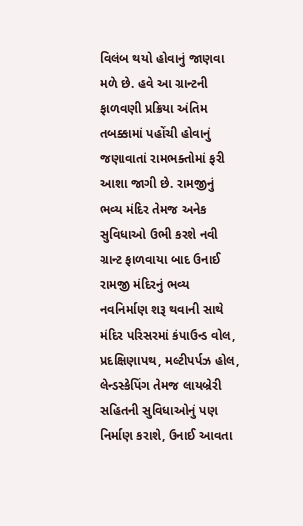વિલંબ થયો હોવાનું જાણવા મળે છે. હવે આ ગ્રાન્ટની ફાળવણી પ્રક્રિયા અંતિમ તબક્કામાં પહોંચી હોવાનું જણાવાતાં રામભક્તોમાં ફરી આશા જાગી છે. રામજીનું ભવ્ય મંદિર તેમજ અનેક સુવિધાઓ ઉભી કરશે નવી ગ્રાન્ટ ફાળવાયા બાદ ઉનાઈ રામજી મંદિરનું ભવ્ય નવનિર્માણ શરૂ થવાની સાથે મંદિર પરિસરમાં કંપાઉન્ડ વોલ, પ્રદક્ષિણાપથ, મલ્ટીપર્પઝ હોલ, લેન્ડસ્કેપિંગ તેમજ લાયબ્રેરી સહિતની સુવિધાઓનું પણ નિર્માણ કરાશે, ઉનાઈ આવતા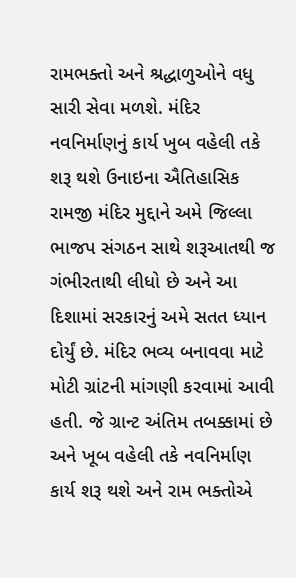રામભક્તો અને શ્રદ્ધાળુઓને વધુ સારી સેવા મળશે. મંદિર નવનિર્માણનું કાર્ય ખુબ વહેલી તકે શરૂ થશે ઉનાઇના ઐતિહાસિક રામજી મંદિર મુદ્દાને અમે જિલ્લા ભાજપ સંગઠન સાથે શરૂઆતથી જ ગંભીરતાથી લીધો છે અને આ દિશામાં સરકારનું અમે સતત ધ્યાન દોર્યું છે. મંદિર ભવ્ય બનાવવા માટે મોટી ગ્રાંટની માંગણી કરવામાં આવી હતી. જે ગ્રાન્ટ અંતિમ તબક્કામાં છે અને ખૂબ વહેલી તકે નવનિર્માણ કાર્ય શરૂ થશે અને રામ ભક્તોએ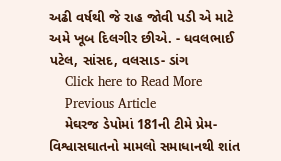અઢી વર્ષથી જે રાહ જોવી પડી એ માટે અમે ખૂબ દિલગીર છીએ. - ધવલભાઈ પટેલ, સાંસદ, વલસાડ- ડાંગ
    Click here to Read More
    Previous Article
    મેઘરજ ડેપોમાં 181ની ટીમે પ્રેમ-વિશ્વાસઘાતનો મામલો સમાધાનથી શાંત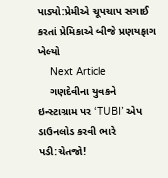પાડ્યો:પ્રેમીએ ચૂપચાપ સગાઈ કરતાં પ્રેમિકાએ બીજે પ્રણયફાગ ખેલ્યો
    Next Article
    ગણદેવીના યુવકને ઇન્સ્ટાગ્રામ પર ‘TUBI’ એપ ડાઉનલોડ કરવી ભારે પડી:ચેતજો!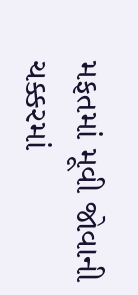મફતમાં મૂવી જોવાની ચક્કરમાં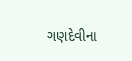ગણદેવીના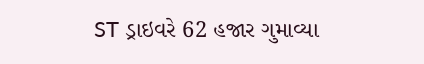ST ડ્રાઇવરે 62 હજાર ગુમાવ્યા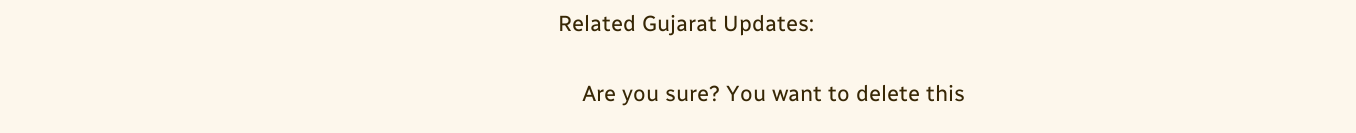Related Gujarat Updates:

    Are you sure? You want to delete this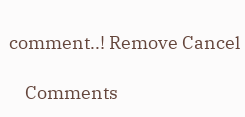comment..! Remove Cancel

    Comments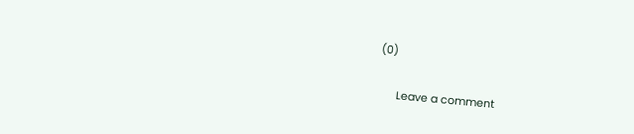(0)

      Leave a comment